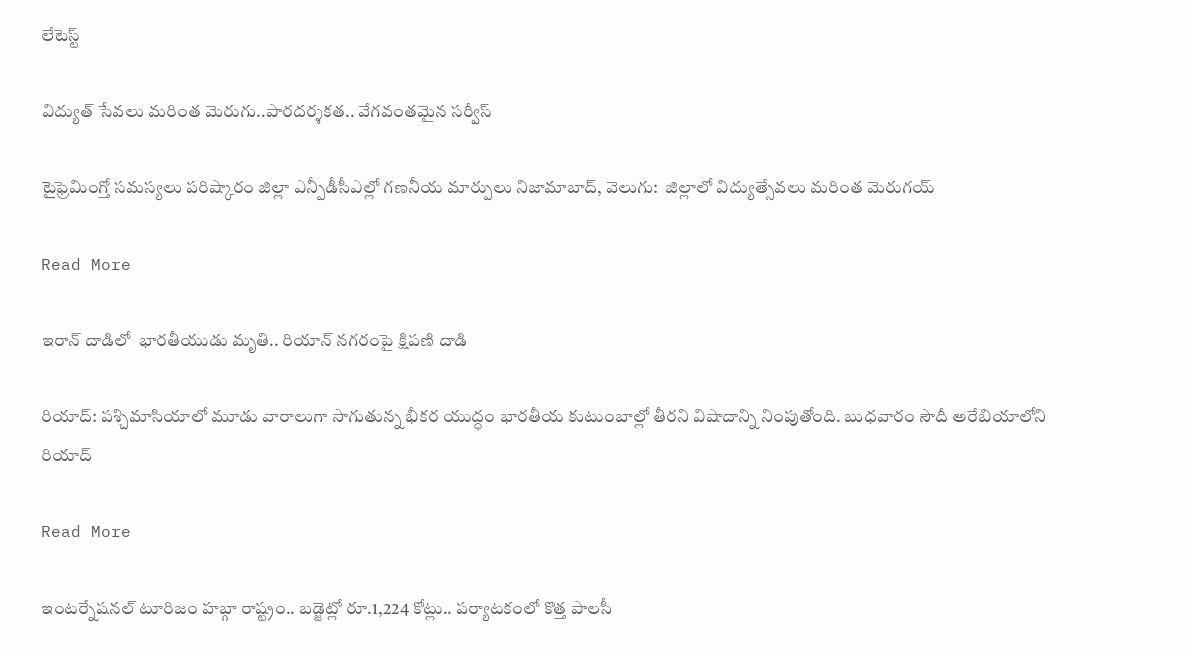లేటెస్ట్

విద్యుత్ సేవలు మరింత మెరుగు..పారదర్శకత.. వేగవంతమైన సర్వీస్

టైఫ్రెమింగ్తో సమస్యలు పరిష్కారం జిల్లా ఎన్పీడీసీఎల్లో గణనీయ మార్పులు నిజామాబాద్, వెలుగు:  జిల్లాలో విద్యుత్సేవలు మరింత మెరుగయ్

Read More

ఇరాన్ దాడిలో  భారతీయుడు మృతి.. రియాన్ నగరంపై క్షిపణి దాడి

రియాద్: పశ్చిమాసియాలో మూడు వారాలుగా సాగుతున్న భీకర యుద్ధం భారతీయ కుటుంబాల్లో తీరని విషాదాన్ని నింపుతోంది. బుధవారం సౌదీ అరేబియాలోని రియాద్‌‌

Read More

ఇంటర్నేషనల్ టూరిజం హబ్గా రాష్ట్రం.. బడ్జెట్లో రూ.1,224 కోట్లు.. పర్యాటకంలో కొత్త పాలసీ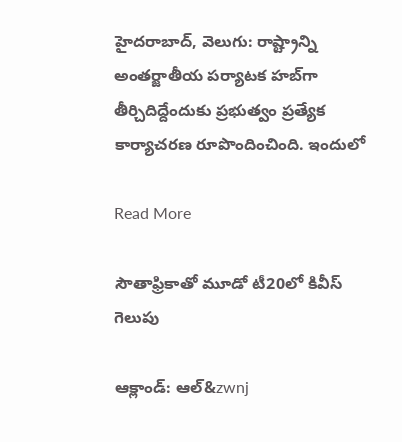హైదరాబాద్, వెలుగు: రాష్ట్రాన్ని అంతర్జాతీయ పర్యాటక హబ్‌‌‌‌గా తీర్చిదిద్దేందుకు ప్రభుత్వం ప్రత్యేక కార్యాచరణ రూపొందించింది. ఇందులో

Read More

సౌతాఫ్రికాతో మూడో టీ20లో కివీస్ గెలుపు

ఆక్లాండ్‌‌‌‌‌‌‌‌‌‌‌‌‌‌‌‌: ఆల్‌‌‌‌‌‌&zwnj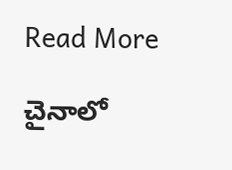Read More

చైనాలో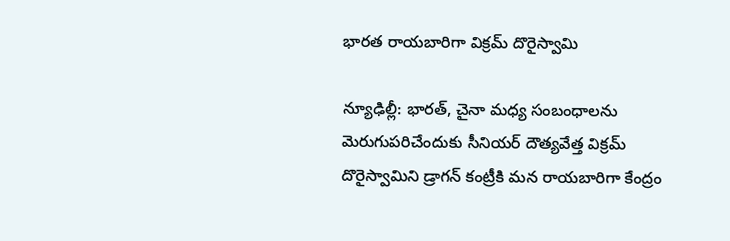భారత రాయబారిగా విక్రమ్ దొరైస్వామి

న్యూఢిల్లీ: భారత్, చైనా మధ్య సంబంధాలను మెరుగుపరిచేందుకు సీనియర్ దౌత్యవేత్త విక్రమ్ దొరైస్వామిని డ్రాగన్ కంట్రీకి మన రాయబారిగా కేంద్రం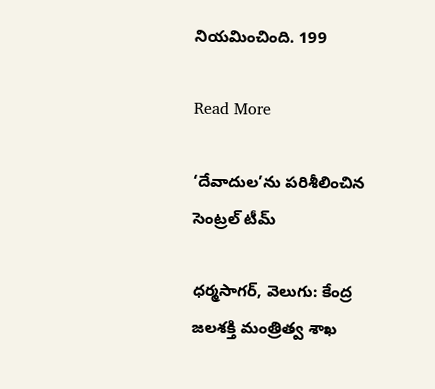నియమించింది. 199

Read More

‘దేవాదుల’ను పరిశీలించిన సెంట్రల్ టీమ్

ధర్మసాగర్, వెలుగు: కేంద్ర జలశక్తి మంత్రిత్వ శాఖ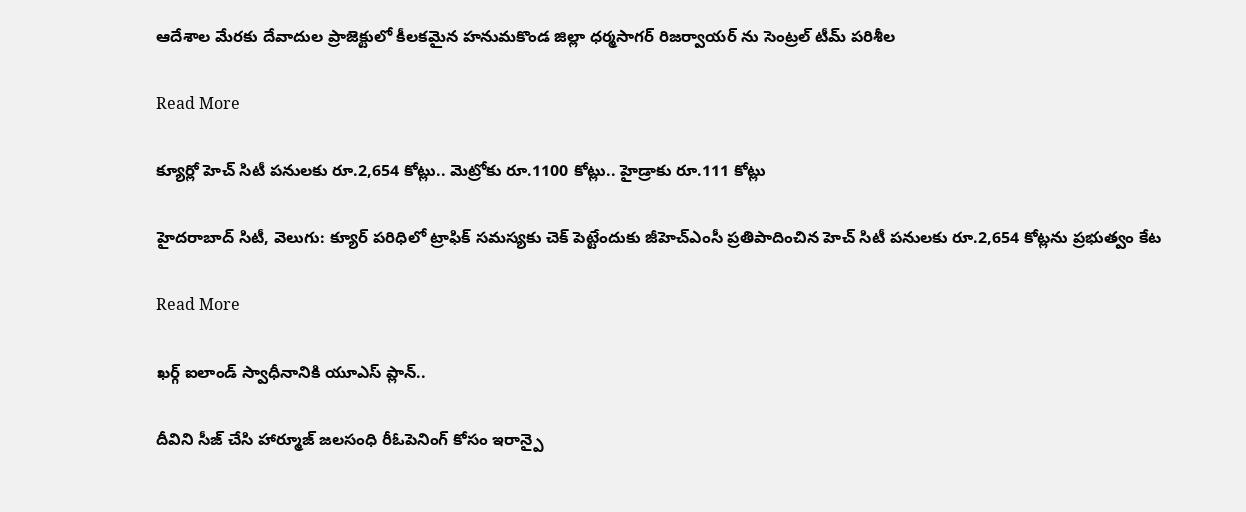ఆదేశాల మేరకు దేవాదుల ప్రాజెక్టులో కీలకమైన హనుమకొండ జిల్లా ధర్మసాగర్ రిజర్వాయర్ ను సెంట్రల్ టీమ్ పరిశీల

Read More

క్యూర్లో హెచ్ సిటీ పనులకు రూ.2,654 కోట్లు.. మెట్రోకు రూ.1100 కోట్లు.. హైడ్రాకు రూ.111 కోట్లు

హైదరాబాద్ సిటీ, వెలుగు: క్యూర్ పరిధిలో ట్రాఫిక్ సమస్యకు చెక్ పెట్టేందుకు జీహెచ్ఎంసీ ప్రతిపాదించిన హెచ్ సిటీ పనులకు రూ.2,654 కోట్లను ప్రభుత్వం కేట

Read More

ఖర్గ్ ఐలాండ్ స్వాధీనానికి యూఎస్ ప్లాన్..

దీవిని సీజ్ చేసి హార్మూజ్ జలసంధి రీఓపెనింగ్ కోసం ఇరాన్పై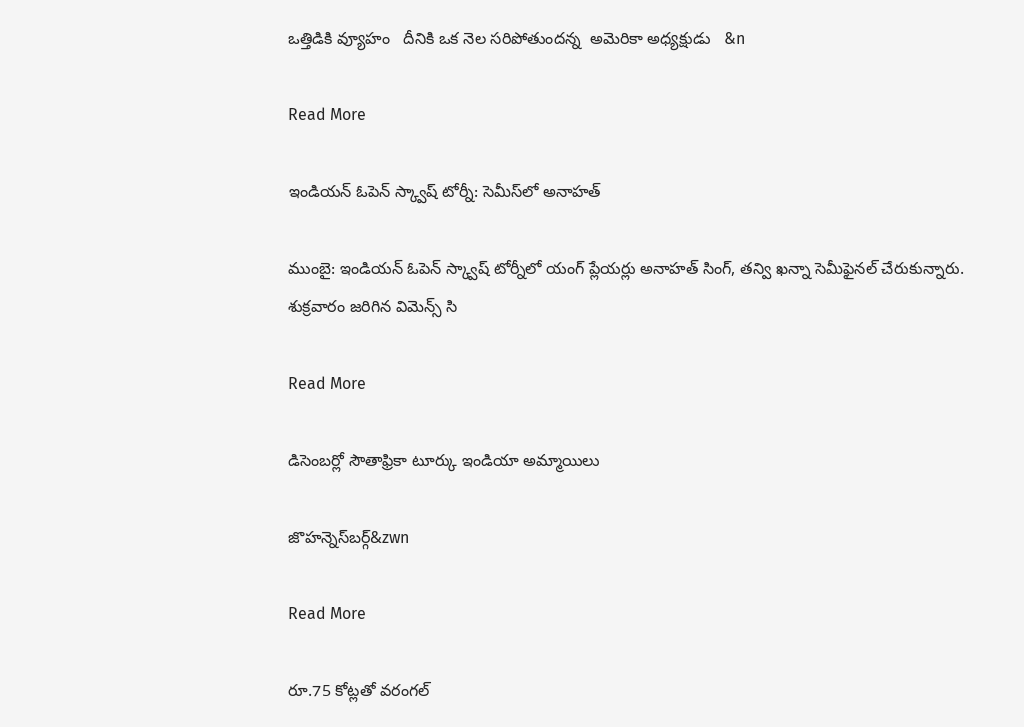ఒత్తిడికి వ్యూహం   దీనికి ఒక నెల సరిపోతుందన్న  అమెరికా అధ్యక్షుడు   &n

Read More

ఇండియన్ ఓపెన్ స్క్వాష్ టోర్నీ: సెమీస్‌‌లో అనాహత్

ముంబై: ఇండియన్ ఓపెన్ స్క్వాష్ టోర్నీలో యంగ్‌ ప్లేయర్లు అనాహత్ సింగ్, తన్వి ఖన్నా సెమీఫైనల్‌ చేరుకున్నారు.  శుక్రవారం జరిగిన విమెన్స్ సి

Read More

డిసెంబర్లో సౌతాఫ్రికా టూర్కు ఇండియా అమ్మాయిలు

జొహన్నెస్‌‌‌‌‌‌‌‌‌‌‌‌‌‌‌‌బర్గ్‌‌‌‌‌‌&zwn

Read More

రూ.75 కోట్లతో వరంగల్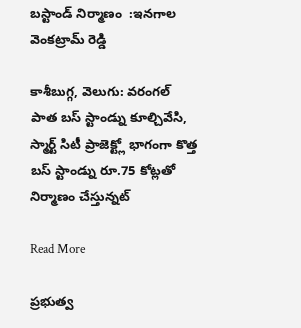బస్టాండ్ నిర్మాణం  :ఇనగాల వెంకట్రామ్ రెడ్డి

కాశీబుగ్గ, వెలుగు: వరంగల్ పాత బస్ స్టాండ్ను కూల్చివేసి, స్మార్ట్ సిటీ ప్రాజెక్ట్లో భాగంగా కొత్త బస్ స్టాండ్ను రూ.75 కోట్లతో నిర్మాణం చేస్తున్నట్

Read More

ప్రభుత్వ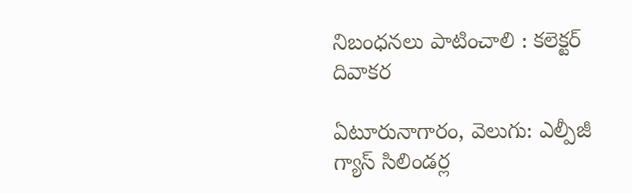నిబంధనలు పాటించాలి : కలెక్టర్ దివాకర

ఏటూరునాగారం, వెలుగు: ఎల్పీజీ గ్యాస్ సిలిండర్ల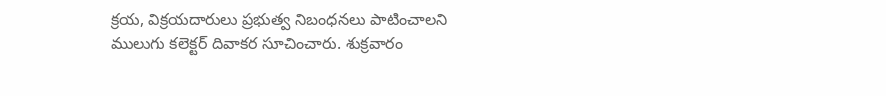క్రయ, విక్రయదారులు ప్రభుత్వ నిబంధనలు పాటించాలని ములుగు కలెక్టర్ దివాకర సూచించారు. శుక్రవారం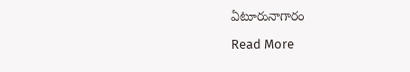ఏటూరునాగారం

Read More